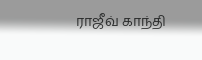ராஜீவ் காந்தி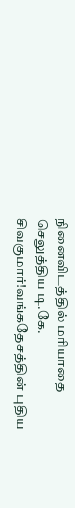நினைவிடத்தில் மரியாதை செலுத்திய டி.கே. சிவகுமார்!வங்கதேசத்தின் புதிய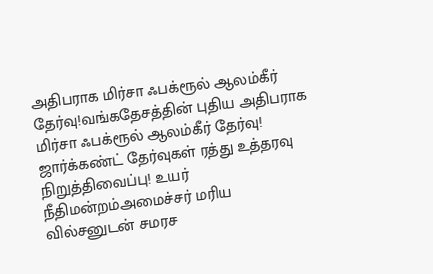அதிபராக மிர்சா ஃபக்ரூல் ஆலம்கீர் தேர்வு!வங்கதேசத்தின் புதிய அதிபராக மிர்சா ஃபக்ரூல் ஆலம்கீர் தேர்வு! ஜார்க்கண்ட் தேர்வுகள் ரத்து உத்தரவு நிறுத்திவைப்பு! உயர் நீதிமன்றம்அமைச்சர் மரிய வில்சனுடன் சமரச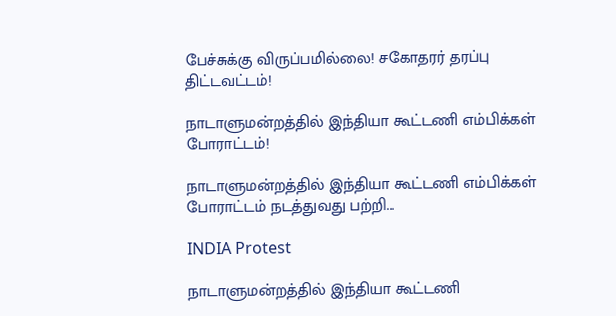பேச்சுக்கு விருப்பமில்லை! சகோதரர் தரப்பு திட்டவட்டம்!

நாடாளுமன்றத்தில் இந்தியா கூட்டணி எம்பிக்கள் போராட்டம்!

நாடாளுமன்றத்தில் இந்தியா கூட்டணி எம்பிக்கள் போராட்டம் நடத்துவது பற்றி...

INDIA Protest

நாடாளுமன்றத்தில் இந்தியா கூட்டணி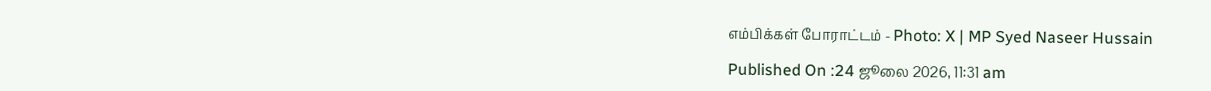எம்பிக்கள் போராட்டம் - Photo: X | MP Syed Naseer Hussain

Published On :24 ஜூலை 2026, 11:31 am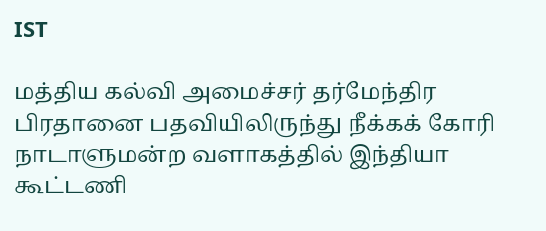IST

மத்திய கல்வி அமைச்சர் தர்மேந்திர பிரதானை பதவியிலிருந்து நீக்கக் கோரி நாடாளுமன்ற வளாகத்தில் இந்தியா கூட்டணி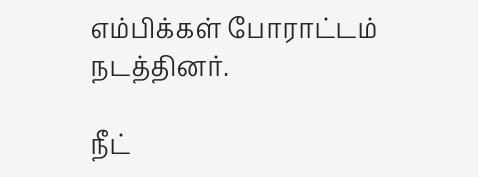எம்பிக்கள் போராட்டம் நடத்தினர்.

நீட்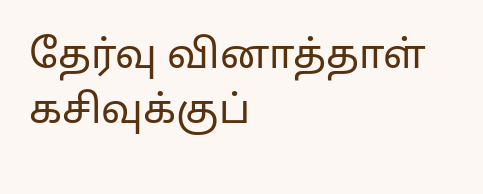தேர்வு வினாத்தாள் கசிவுக்குப்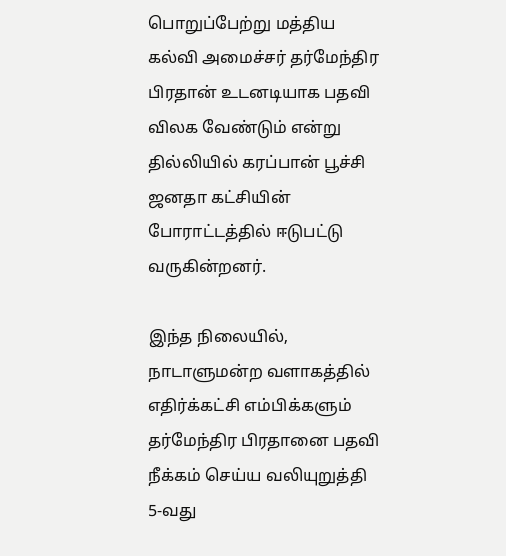பொறுப்பேற்று மத்திய கல்வி அமைச்சர் தர்மேந்திர பிரதான் உடனடியாக பதவி விலக வேண்டும் என்று தில்லியில் கரப்பான் பூச்சி ஜனதா கட்சியின் போராட்டத்தில் ஈடுபட்டு வருகின்றனர்.

இந்த நிலையில், நாடாளுமன்ற வளாகத்தில் எதிர்க்கட்சி எம்பிக்களும் தர்மேந்திர பிரதானை பதவி நீக்கம் செய்ய வலியுறுத்தி 5-வது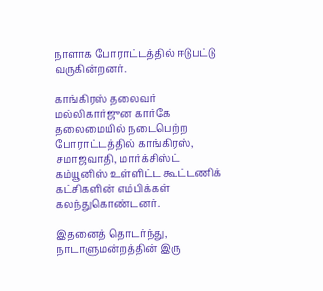நாளாக போராட்டத்தில் ஈடுபட்டு வருகின்றனர்.

காங்கிரஸ் தலைவர் மல்லிகார்ஜுன கார்கே தலைமையில் நடைபெற்ற போராட்டத்தில் காங்கிரஸ், சமாஜவாதி, மார்க்சிஸ்ட் கம்யூனிஸ் உள்ளிட்ட கூட்டணிக் கட்சிகளின் எம்பிக்கள் கலந்துகொண்டனர்.

இதனைத் தொடர்ந்து, நாடாளுமன்றத்தின் இரு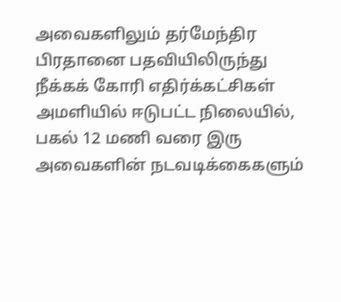அவைகளிலும் தர்மேந்திர பிரதானை பதவியிலிருந்து நீக்கக் கோரி எதிர்க்கட்சிகள் அமளியில் ஈடுபட்ட நிலையில், பகல் 12 மணி வரை இரு அவைகளின் நடவடிக்கைகளும்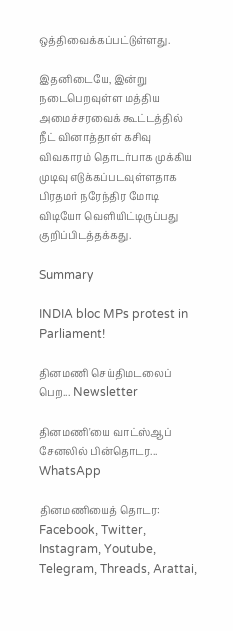ஒத்திவைக்கப்பட்டுள்ளது.

இதனிடையே, இன்று நடைபெறவுள்ள மத்திய அமைச்சரவைக் கூட்டத்தில் நீட் வினாத்தாள் கசிவு விவகாரம் தொடர்பாக முக்கிய முடிவு எடுக்கப்படவுள்ளதாக பிரதமர் நரேந்திர மோடி விடியோ வெளியிட்டிருப்பது குறிப்பிடத்தக்கது.

Summary

INDIA bloc MPs protest in Parliament!

தினமணி செய்திமடலைப் பெற... Newsletter

தினமணி'யை வாட்ஸ்ஆப் சேனலில் பின்தொடர... WhatsApp

தினமணியைத் தொடர: Facebook, Twitter, Instagram, Youtube, Telegram, Threads, Arattai,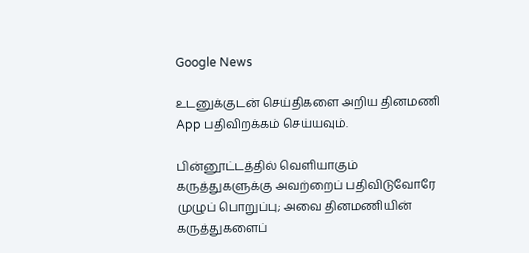Google News

உடனுக்குடன் செய்திகளை அறிய தினமணி App பதிவிறக்கம் செய்யவும்.

பின்னூட்டத்தில் வெளியாகும் கருத்துகளுக்கு அவற்றைப் பதிவிடுவோரே முழுப் பொறுப்பு; அவை தினமணியின் கருத்துகளைப்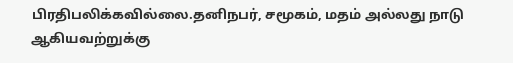பிரதிபலிக்கவில்லை.தனிநபர், சமூகம், மதம் அல்லது நாடு ஆகியவற்றுக்கு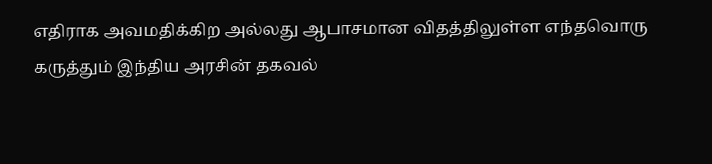எதிராக அவமதிக்கிற அல்லது ஆபாசமான விதத்திலுள்ள எந்தவொரு கருத்தும் இந்திய அரசின் தகவல்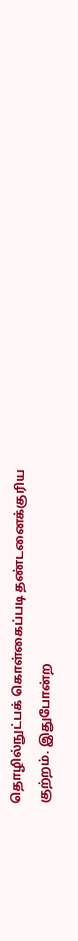தொழில்நுட்பக் கொள்கைப்படி தண்டனைக்குரிய குற்றம். இதுபோன்ற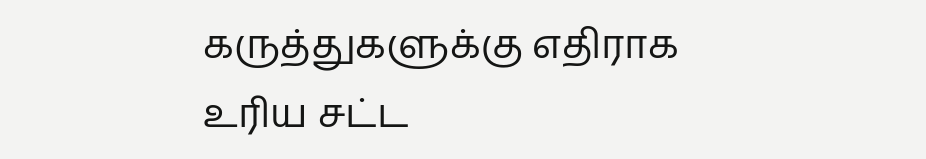கருத்துகளுக்கு எதிராக உரிய சட்ட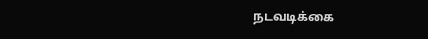நடவடிக்கை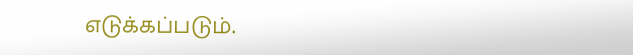எடுக்கப்படும்.